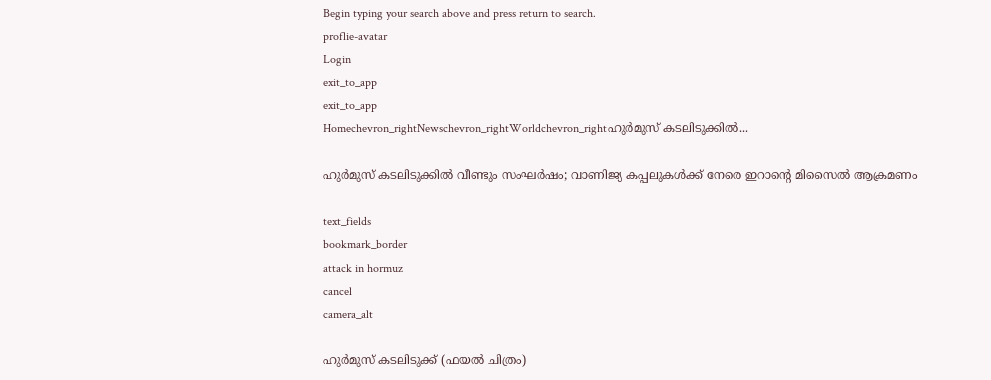Begin typing your search above and press return to search.
proflie-avatar
Login
exit_to_app
exit_to_app
Homechevron_rightNewschevron_rightWorldchevron_rightഹുർമുസ് കടലിടുക്കിൽ...

ഹുർമുസ് കടലിടുക്കിൽ വീണ്ടും സംഘർഷം; വാണിജ്യ കപ്പലുകൾക്ക് നേരെ ഇറാന്റെ മിസൈൽ ആക്രമണം

text_fields
bookmark_border
attack in hormuz
cancel
camera_alt

ഹുർമുസ് കടലിടുക്ക് (ഫയൽ ചിത്രം)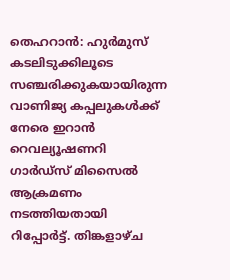തെഹറാൻ: ഹുർമുസ് കടലിടുക്കിലൂടെ സഞ്ചരിക്കുകയായിരുന്ന വാണിജ്യ കപ്പലുകൾക്ക് നേരെ ഇറാൻ റെവല്യൂഷണറി ഗാർഡ്‌സ് മിസൈൽ ആക്രമണം നടത്തിയതായി റിപ്പോർട്ട്. തിങ്കളാഴ്ച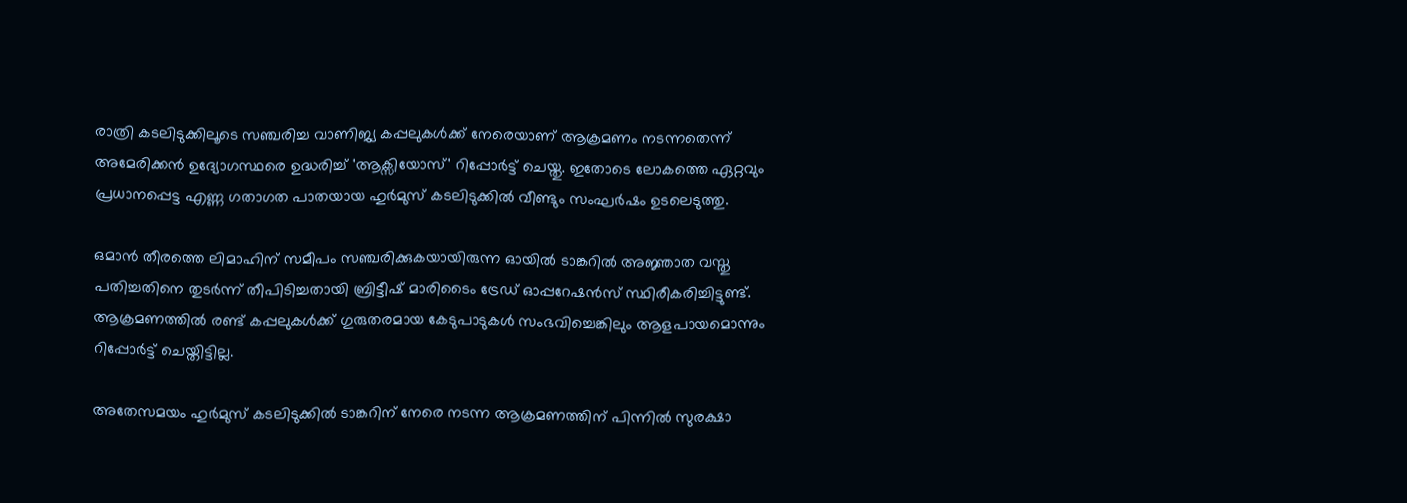രാത്രി കടലിടുക്കിലൂടെ സഞ്ചരിച്ച വാണിജ്യ കപ്പലുകൾക്ക് നേരെയാണ് ആക്രമണം നടന്നതെന്ന് അമേരിക്കൻ ഉദ്യോഗസ്ഥരെ ഉദ്ധരിച്ച് 'ആക്സിയോസ്' റിപ്പോർട്ട് ചെയ്തു. ഇതോടെ ലോകത്തെ ഏറ്റവും പ്രധാനപ്പെട്ട എണ്ണ ഗതാഗത പാതയായ ഹുർമുസ് കടലിടുക്കിൽ വീണ്ടും സംഘർഷം ഉടലെടുത്തു.

ഒമാൻ തീരത്തെ ലിമാഹിന് സമീപം സഞ്ചരിക്കുകയായിരുന്ന ഓയിൽ ടാങ്കറിൽ അജ്ഞാത വസ്തു പതിച്ചതിനെ തുടർന്ന് തീപിടിച്ചതായി ബ്രിട്ടീഷ് മാരിടൈം ട്രേഡ് ഓപ്പറേഷൻസ് സ്ഥിരീകരിച്ചിട്ടുണ്ട്. ആക്രമണത്തിൽ രണ്ട് കപ്പലുകൾക്ക് ഗുരുതരമായ കേടുപാടുകൾ സംഭവിച്ചെങ്കിലും ആളപായമൊന്നും റിപ്പോർട്ട് ചെയ്തിട്ടില്ല.

അതേസമയം ഹുർമുസ് കടലിടുക്കിൽ ടാങ്കറിന് നേരെ നടന്ന ആക്രമണത്തിന് പിന്നിൽ സുരക്ഷാ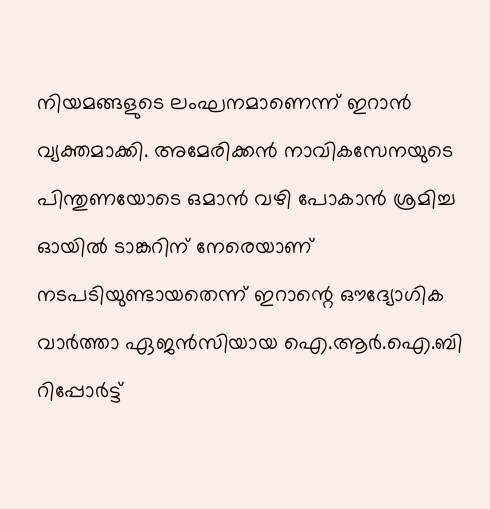നിയമങ്ങളുടെ ലംഘനമാണെന്ന് ഇറാൻ വ്യക്തമാക്കി. അമേരിക്കൻ നാവികസേനയുടെ പിന്തുണയോടെ ഒമാൻ വഴി പോകാൻ ശ്രമിച്ച ഓയിൽ ടാങ്കറിന് നേരെയാണ് നടപടിയുണ്ടായതെന്ന് ഇറാന്റെ ഔദ്യോഗിക വാർത്താ ഏജൻസിയായ ഐ.ആർ.ഐ.ബി റിപ്പോർട്ട്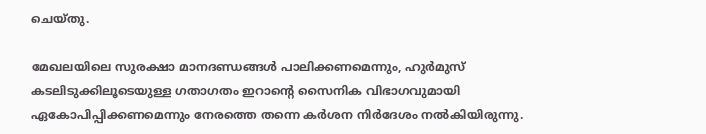ചെയ്തു.

മേഖലയിലെ സുരക്ഷാ മാനദണ്ഡങ്ങൾ പാലിക്കണമെന്നും, ഹുർമുസ് കടലിടുക്കിലൂടെയുള്ള ഗതാഗതം ഇറാന്റെ സൈനിക വിഭാഗവുമായി ഏകോപിപ്പിക്കണമെന്നും നേരത്തെ തന്നെ കർശന നിർദേശം നൽകിയിരുന്നു.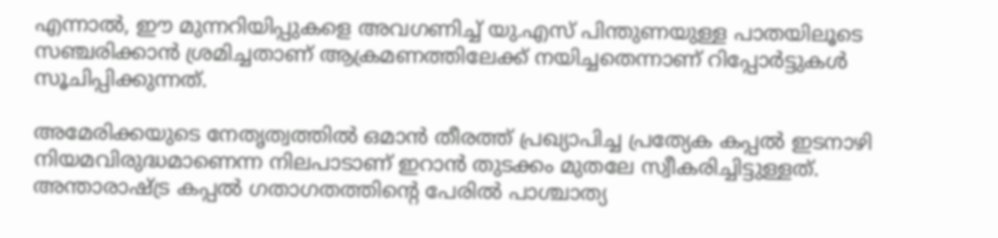എന്നാൽ, ഈ മുന്നറിയിപ്പുകളെ അവഗണിച്ച് യു.എസ് പിന്തുണയുള്ള പാതയിലൂടെ സഞ്ചരിക്കാൻ ശ്രമിച്ചതാണ് ആക്രമണത്തിലേക്ക് നയിച്ചതെന്നാണ് റിപ്പോർട്ടുകൾ സൂചിപ്പിക്കുന്നത്.

അമേരിക്കയുടെ നേതൃത്വത്തിൽ ഒമാൻ തീരത്ത് പ്രഖ്യാപിച്ച പ്രത്യേക കപ്പൽ ഇടനാഴി നിയമവിരുദ്ധമാണെന്ന നിലപാടാണ് ഇറാൻ തുടക്കം മുതലേ സ്വീകരിച്ചിട്ടുള്ളത്. അന്താരാഷ്ട്ര കപ്പൽ ഗതാഗതത്തിന്റെ പേരിൽ പാശ്ചാത്യ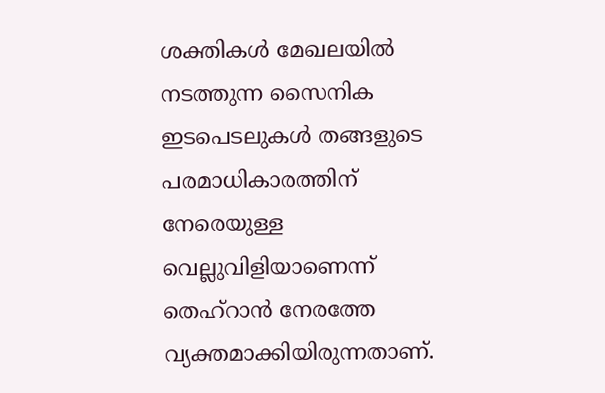ശക്തികൾ മേഖലയിൽ നടത്തുന്ന സൈനിക ഇടപെടലുകൾ തങ്ങളുടെ പരമാധികാരത്തിന് നേരെയുള്ള വെല്ലുവിളിയാണെന്ന് തെഹ്‌റാൻ നേരത്തേ വ്യക്തമാക്കിയിരുന്നതാണ്.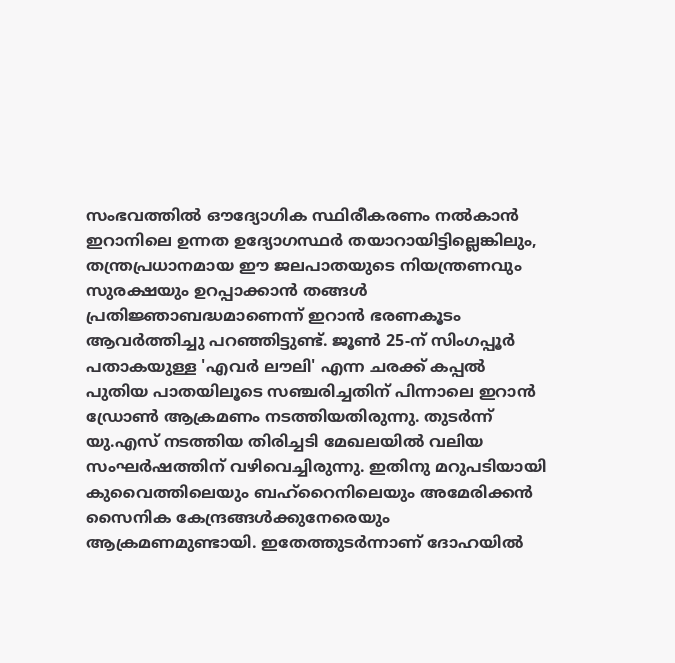സംഭവത്തിൽ ഔദ്യോഗിക സ്ഥിരീകരണം നൽകാൻ ഇറാനിലെ ഉന്നത ഉദ്യോഗസ്ഥർ തയാറായിട്ടില്ലെങ്കിലും, തന്ത്രപ്രധാനമായ ഈ ജലപാതയുടെ നിയന്ത്രണവും സുരക്ഷയും ഉറപ്പാക്കാൻ തങ്ങൾ പ്രതിജ്ഞാബദ്ധമാണെന്ന് ഇറാൻ ഭരണകൂടം ആവർത്തിച്ചു പറഞ്ഞിട്ടുണ്ട്. ജൂൺ 25-ന് സിംഗപ്പൂർ പതാകയുള്ള 'എവർ ലൗലി' എന്ന ചരക്ക് കപ്പൽ പുതിയ പാതയിലൂടെ സഞ്ചരിച്ചതിന് പിന്നാലെ ഇറാൻ ഡ്രോൺ ആക്രമണം നടത്തിയതിരുന്നു. തുടർന്ന് യു.എസ് നടത്തിയ തിരിച്ചടി മേഖലയിൽ വലിയ സംഘർഷത്തിന് വഴിവെച്ചിരുന്നു. ഇതിനു മറുപടിയായി കുവൈത്തിലെയും ബഹ്‌റൈനിലെയും അമേരിക്കൻ സൈനിക കേന്ദ്രങ്ങൾക്കുനേരെയും ആക്രമണമുണ്ടായി. ഇതേത്തുടർന്നാണ് ദോഹയിൽ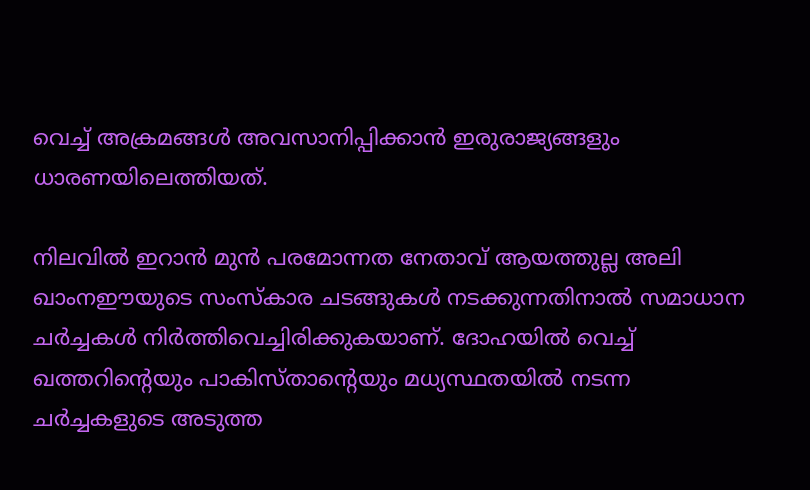വെച്ച് അക്രമങ്ങൾ അവസാനിപ്പിക്കാൻ ഇരുരാജ്യങ്ങളും ധാരണയിലെത്തിയത്.

നിലവിൽ ഇറാൻ മുൻ പരമോന്നത നേതാവ് ആയത്തുല്ല അലി ഖാംനഈയുടെ സംസ്കാര ചടങ്ങുകൾ നടക്കുന്നതിനാൽ സമാധാന ചർച്ചകൾ നിർത്തിവെച്ചിരിക്കുകയാണ്. ദോഹയിൽ വെച്ച് ഖത്തറിന്റെയും പാകിസ്താന്റെയും മധ്യസ്ഥതയിൽ നടന്ന ചർച്ചകളുടെ അടുത്ത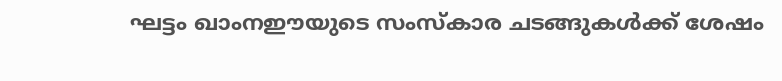ഘട്ടം ഖാംനഈയുടെ സംസ്കാര ചടങ്ങുകൾക്ക് ശേഷം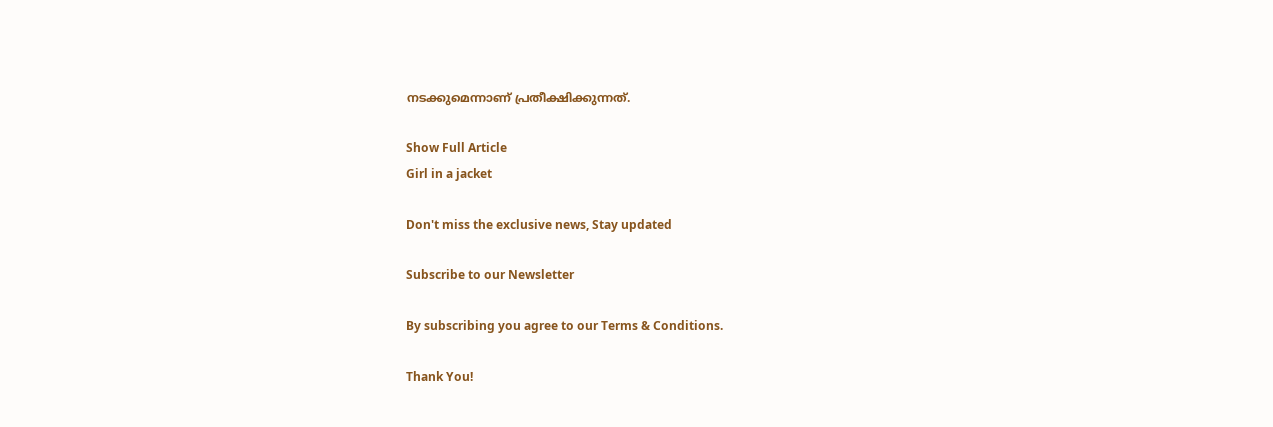നടക്കുമെന്നാണ് പ്രതീക്ഷിക്കുന്നത്.

Show Full Article
Girl in a jacket

Don't miss the exclusive news, Stay updated

Subscribe to our Newsletter

By subscribing you agree to our Terms & Conditions.

Thank You!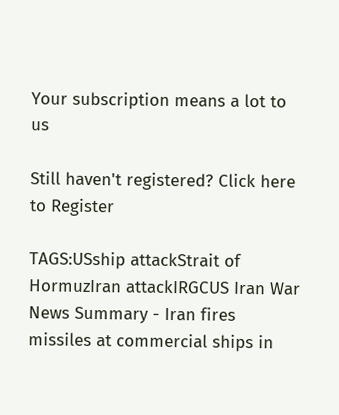Your subscription means a lot to us

Still haven't registered? Click here to Register

TAGS:USship attackStrait of HormuzIran attackIRGCUS Iran War
News Summary - Iran fires missiles at commercial ships in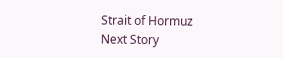Strait of Hormuz
Next Story